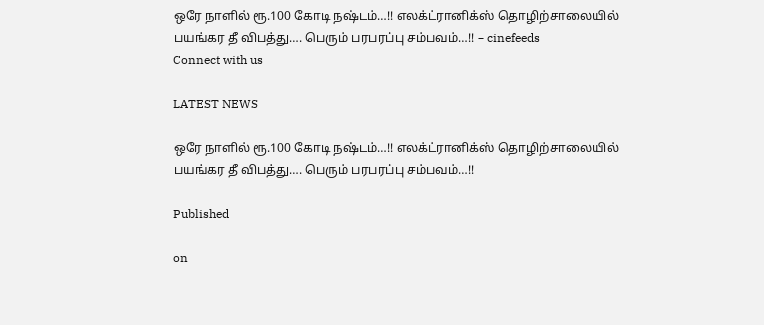ஒரே நாளில் ரூ.100 கோடி நஷ்டம்…!! எலக்ட்ரானிக்ஸ் தொழிற்சாலையில் பயங்கர தீ விபத்து…. பெரும் பரபரப்பு சம்பவம்…!! – cinefeeds
Connect with us

LATEST NEWS

ஒரே நாளில் ரூ.100 கோடி நஷ்டம்…!! எலக்ட்ரானிக்ஸ் தொழிற்சாலையில் பயங்கர தீ விபத்து…. பெரும் பரபரப்பு சம்பவம்…!!

Published

on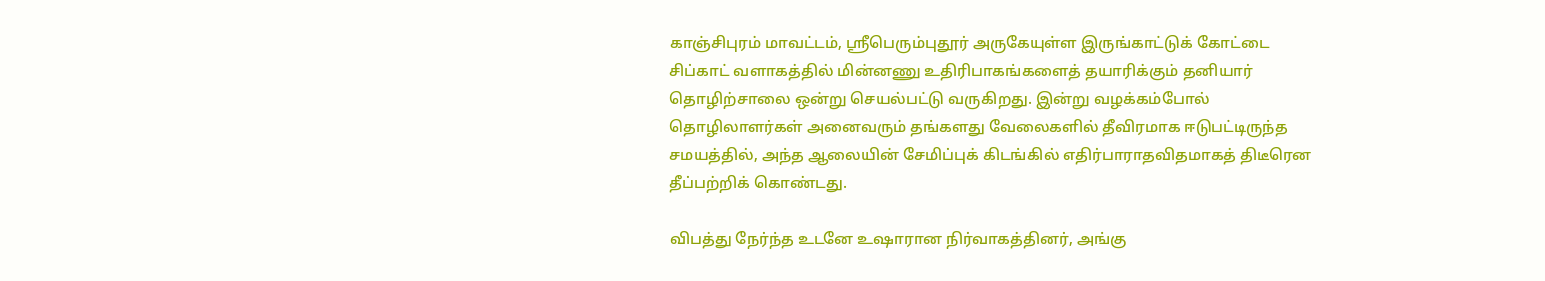காஞ்சிபுரம் மாவட்டம், ஸ்ரீபெரும்புதூர் அருகேயுள்ள இருங்காட்டுக் கோட்டை சிப்காட் வளாகத்தில் மின்னணு உதிரிபாகங்களைத் தயாரிக்கும் தனியார் தொழிற்சாலை ஒன்று செயல்பட்டு வருகிறது. இன்று வழக்கம்போல் தொழிலாளர்கள் அனைவரும் தங்களது வேலைகளில் தீவிரமாக ஈடுபட்டிருந்த சமயத்தில், அந்த ஆலையின் சேமிப்புக் கிடங்கில் எதிர்பாராதவிதமாகத் திடீரென தீப்பற்றிக் கொண்டது.

விபத்து நேர்ந்த உடனே உஷாரான நிர்வாகத்தினர், அங்கு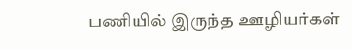பணியில் இருந்த ஊழியர்கள்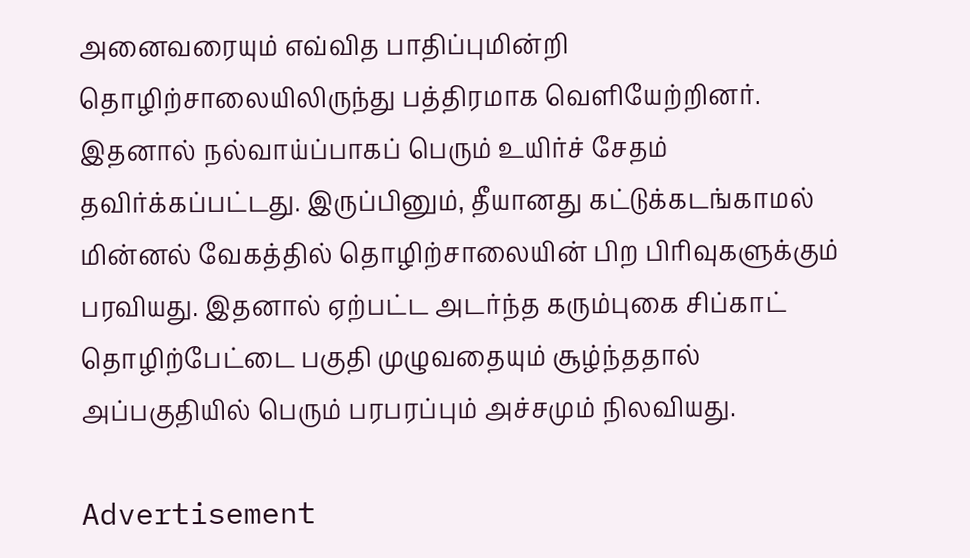அனைவரையும் எவ்வித பாதிப்புமின்றி தொழிற்சாலையிலிருந்து பத்திரமாக வெளியேற்றினர். இதனால் நல்வாய்ப்பாகப் பெரும் உயிர்ச் சேதம் தவிர்க்கப்பட்டது. இருப்பினும், தீயானது கட்டுக்கடங்காமல் மின்னல் வேகத்தில் தொழிற்சாலையின் பிற பிரிவுகளுக்கும் பரவியது. இதனால் ஏற்பட்ட அடர்ந்த கரும்புகை சிப்காட் தொழிற்பேட்டை பகுதி முழுவதையும் சூழ்ந்ததால் அப்பகுதியில் பெரும் பரபரப்பும் அச்சமும் நிலவியது.

Advertisement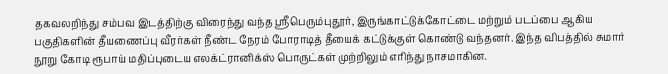தகவலறிந்து சம்பவ இடத்திற்கு விரைந்து வந்த ஸ்ரீபெரும்புதூர், இருங்காட்டுக்கோட்டை மற்றும் படப்பை ஆகிய பகுதிகளின் தீயணைப்பு வீரர்கள் நீண்ட நேரம் போராடித் தீயைக் கட்டுக்குள் கொண்டு வந்தனர். இந்த விபத்தில் சுமார் நூறு கோடி ரூபாய் மதிப்புடைய எலக்ட்ரானிக்ஸ் பொருட்கள் முற்றிலும் எரிந்து நாசமாகின.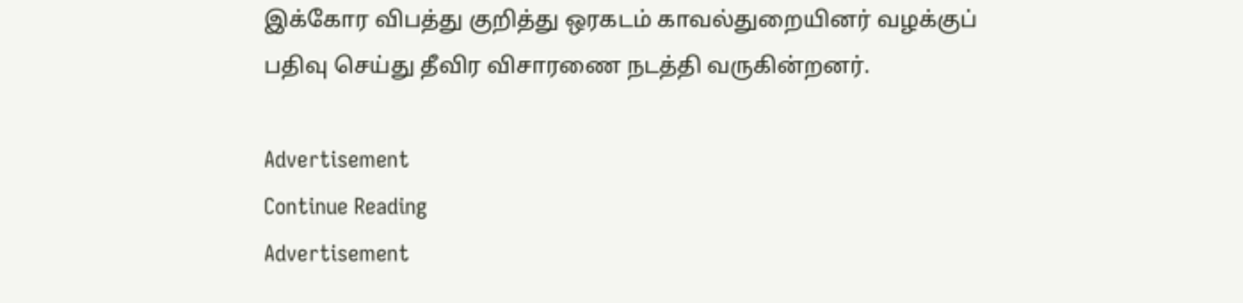இக்கோர விபத்து குறித்து ஒரகடம் காவல்துறையினர் வழக்குப் பதிவு செய்து தீவிர விசாரணை நடத்தி வருகின்றனர்.

Advertisement
Continue Reading
Advertisement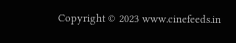Copyright © 2023 www.cinefeeds.in